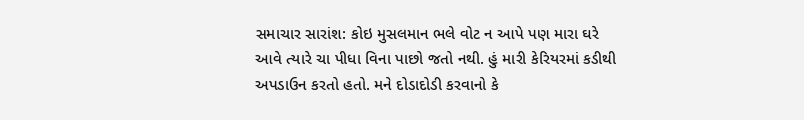સમાચાર સારાંશ: કોઇ મુસલમાન ભલે વોટ ન આપે પણ મારા ઘરે આવે ત્યારે ચા પીધા વિના પાછો જતો નથી. હું મારી કેરિયરમાં કડીથી અપડાઉન કરતો હતો. મને દોડાદોડી કરવાનો કે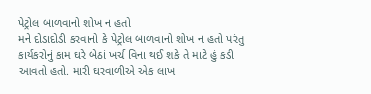પેટ્રોલ બાળવાનો શોખ ન હતો
મને દોડાદોડી કરવાનો કે પેટ્રોલ બાળવાનો શોખ ન હતો પરંતુ કાર્યકરોનું કામ ઘરે બેઠાં ખર્ચ વિના થઈ શકે તે માટે હું કડી આવતો હતો. મારી ઘરવાળીએ એક લાખ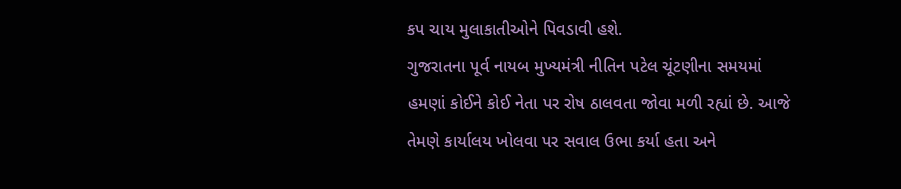કપ ચાય મુલાકાતીઓને પિવડાવી હશે.
ગુજરાતના પૂર્વ નાયબ મુખ્યમંત્રી નીતિન પટેલ ચૂંટણીના સમયમાં હમણાં કોઈને કોઈ નેતા પર રોષ ઠાલવતા જોવા મળી રહ્યાં છે. આજે તેમણે કાર્યાલય ખોલવા પર સવાલ ઉભા કર્યા હતા અને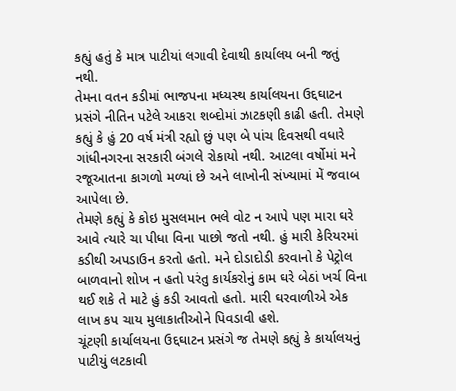કહ્યું હતું કે માત્ર પાટીયાં લગાવી દેવાથી કાર્યાલય બની જતું નથી.
તેમના વતન કડીમાં ભાજપના મધ્યસ્થ કાર્યાલયના ઉદ્દઘાટન પ્રસંગે નીતિન પટેલે આકરા શબ્દોમાં ઝાટકણી કાઢી હતી. તેમણે કહ્યું કે હું 20 વર્ષ મંત્રી રહ્યો છું પણ બે પાંચ દિવસથી વધારે ગાંધીનગરના સરકારી બંગલે રોકાયો નથી. આટલા વર્ષોમાં મને રજૂઆતના કાગળો મળ્યાં છે અને લાખોની સંખ્યામાં મેં જવાબ આપેલા છે.
તેમણે કહ્યું કે કોઇ મુસલમાન ભલે વોટ ન આપે પણ મારા ઘરે આવે ત્યારે ચા પીધા વિના પાછો જતો નથી. હું મારી કેરિયરમાં કડીથી અપડાઉન કરતો હતો. મને દોડાદોડી કરવાનો કે પેટ્રોલ બાળવાનો શોખ ન હતો પરંતુ કાર્યકરોનું કામ ઘરે બેઠાં ખર્ચ વિના થઈ શકે તે માટે હું કડી આવતો હતો. મારી ઘરવાળીએ એક લાખ કપ ચાય મુલાકાતીઓને પિવડાવી હશે.
ચૂંટણી કાર્યાલયના ઉદ્દઘાટન પ્રસંગે જ તેમણે કહ્યું કે કાર્યાલયનું પાટીયું લટકાવી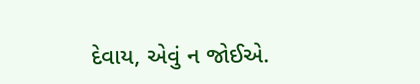દેવાય, એવું ન જોઈએ.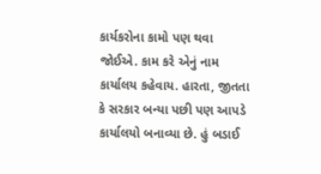કાર્યકરોના કામો પણ થવા જોઈએ. કામ કરે એનું નામ કાર્યાલય કહેવાય. હારતા, જીતતા કે સરકાર બન્યા પછી પણ આપડે કાર્યાલયો બનાવ્યા છે. હું બડાઈ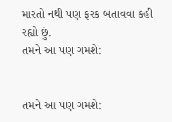મારતો નથી પણ ફરક બતાવવા કહી રહ્યો છું.
તમને આ પણ ગમશે:


તમને આ પણ ગમશે: